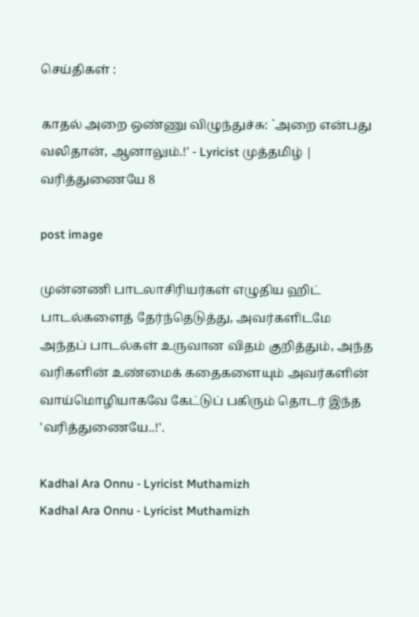செய்திகள் :

காதல் அறை ஒண்ணு விழுந்துச்சு: `அறை என்பது வலிதான், ஆனாலும்.!' - Lyricist முத்தமிழ் | வரித்துணையே 8

post image

முன்னணி பாடலாசிரியர்கள் எழுதிய ஹிட் பாடல்களைத் தேர்ந்தெடுத்து, அவர்களிடமே அந்தப் பாடல்கள் உருவான விதம் குறித்தும், அந்த வரிகளின் உண்மைக் கதைகளையும் அவர்களின் வாய்மொழியாகவே கேட்டுப் பகிரும் தொடர் இந்த 'வரித்துணையே..!'.

Kadhal Ara Onnu - Lyricist Muthamizh
Kadhal Ara Onnu - Lyricist Muthamizh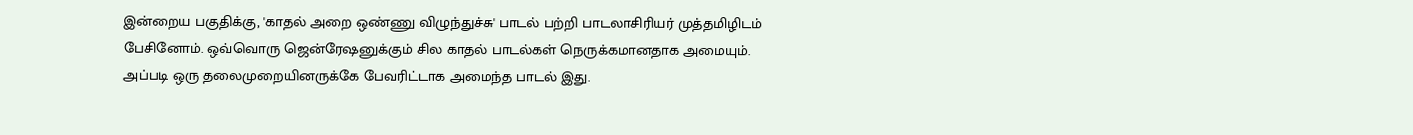இன்றைய பகுதிக்கு, 'காதல் அறை ஒண்ணு விழுந்துச்சு' பாடல் பற்றி பாடலாசிரியர் முத்தமிழிடம் பேசினோம். ஒவ்வொரு ஜென்ரேஷனுக்கும் சில காதல் பாடல்கள் நெருக்கமானதாக அமையும். அப்படி ஒரு தலைமுறையினருக்கே பேவரிட்டாக அமைந்த பாடல் இது.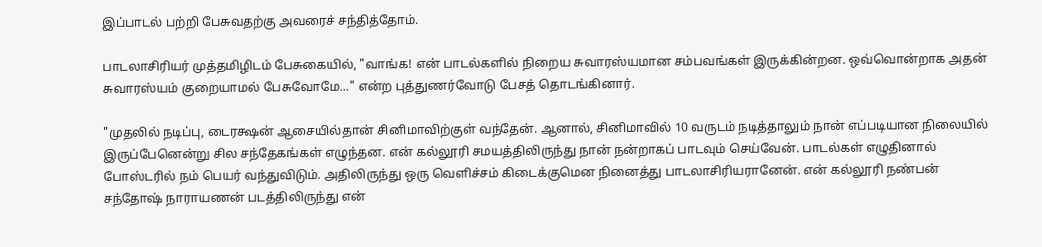இப்பாடல் பற்றி பேசுவதற்கு அவரைச் சந்தித்தோம்.

பாடலாசிரியர் முத்தமிழிடம் பேசுகையில், "வாங்க! என் பாடல்களில் நிறைய சுவாரஸ்யமான சம்பவங்கள் இருக்கின்றன. ஒவ்வொன்றாக அதன் சுவாரஸ்யம் குறையாமல் பேசுவோமே..." என்ற புத்துணர்வோடு பேசத் தொடங்கினார்.

"முதலில் நடிப்பு, டைரக்ஷன் ஆசையில்தான் சினிமாவிற்குள் வந்தேன். ஆனால், சினிமாவில் 10 வருடம் நடித்தாலும் நான் எப்படியான நிலையில் இருப்பேனென்று சில சந்தேகங்கள் எழுந்தன. என் கல்லூரி சமயத்திலிருந்து நான் நன்றாகப் பாடவும் செய்வேன். பாடல்கள் எழுதினால் போஸ்டரில் நம் பெயர் வந்துவிடும். அதிலிருந்து ஒரு வெளிச்சம் கிடைக்குமென நினைத்து பாடலாசிரியரானேன். என் கல்லூரி நண்பன் சந்தோஷ் நாராயணன் படத்திலிருந்து என்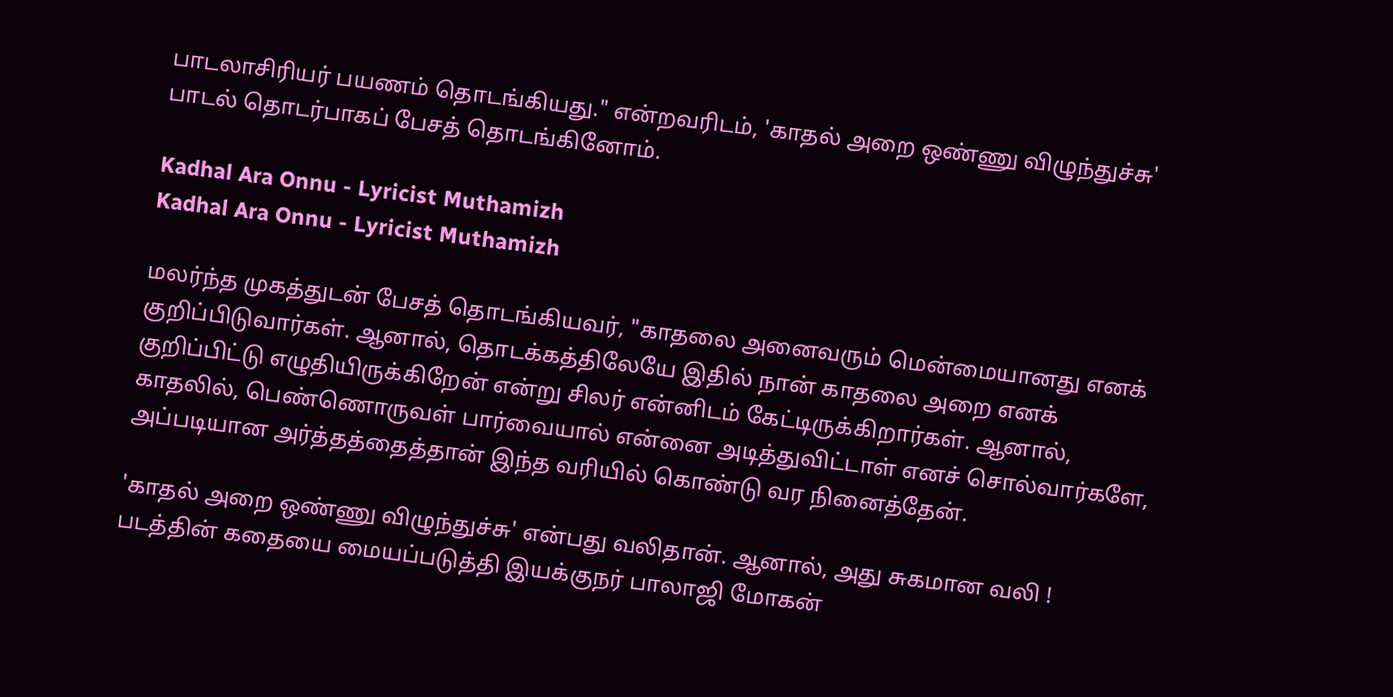பாடலாசிரியர் பயணம் தொடங்கியது." என்றவரிடம், 'காதல் அறை ஒண்ணு விழுந்துச்சு' பாடல் தொடர்பாகப் பேசத் தொடங்கினோம்.

Kadhal Ara Onnu - Lyricist Muthamizh
Kadhal Ara Onnu - Lyricist Muthamizh

மலர்ந்த முகத்துடன் பேசத் தொடங்கியவர், "காதலை அனைவரும் மென்மையானது எனக் குறிப்பிடுவார்கள். ஆனால், தொடக்கத்திலேயே இதில் நான் காதலை அறை எனக் குறிப்பிட்டு எழுதியிருக்கிறேன் என்று சிலர் என்னிடம் கேட்டிருக்கிறார்கள். ஆனால், காதலில், பெண்ணொருவள் பார்வையால் என்னை அடித்துவிட்டாள் எனச் சொல்வார்களே, அப்படியான அர்த்தத்தைத்தான் இந்த வரியில் கொண்டு வர நினைத்தேன்.

'காதல் அறை ஒண்ணு விழுந்துச்சு' என்பது வலிதான். ஆனால், அது சுகமான வலி ! படத்தின் கதையை மையப்படுத்தி இயக்குநர் பாலாஜி மோகன்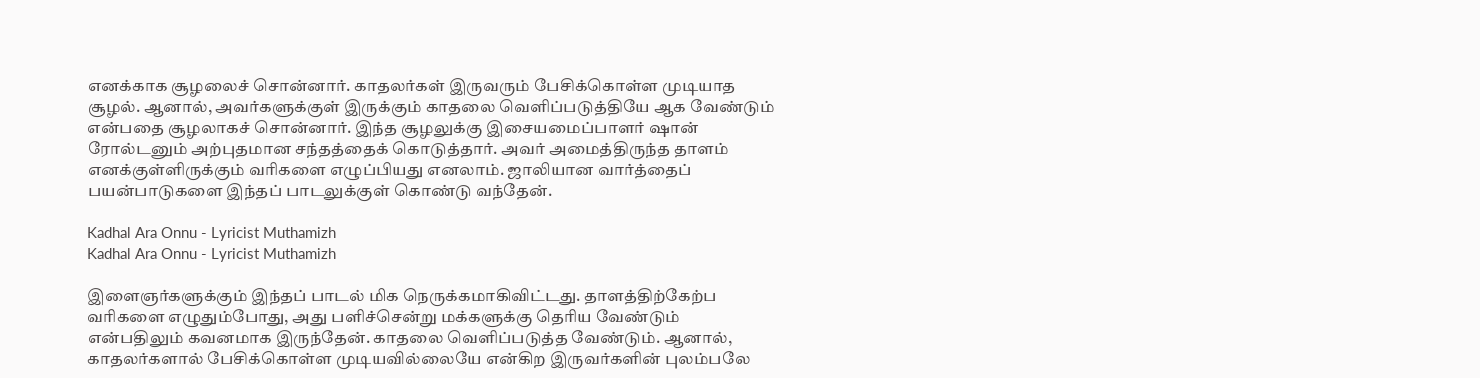எனக்காக சூழலைச் சொன்னார். காதலர்கள் இருவரும் பேசிக்கொள்ள முடியாத சூழல். ஆனால், அவர்களுக்குள் இருக்கும் காதலை வெளிப்படுத்தியே ஆக வேண்டும் என்பதை சூழலாகச் சொன்னார். இந்த சூழலுக்கு இசையமைப்பாளர் ஷான் ரோல்டனும் அற்புதமான சந்தத்தைக் கொடுத்தார். அவர் அமைத்திருந்த தாளம் எனக்குள்ளிருக்கும் வரிகளை எழுப்பியது எனலாம். ஜாலியான வார்த்தைப் பயன்பாடுகளை இந்தப் பாடலுக்குள் கொண்டு வந்தேன்.

Kadhal Ara Onnu - Lyricist Muthamizh
Kadhal Ara Onnu - Lyricist Muthamizh

இளைஞர்களுக்கும் இந்தப் பாடல் மிக நெருக்கமாகிவிட்டது. தாளத்திற்கேற்ப வரிகளை எழுதும்போது, அது பளிச்சென்று மக்களுக்கு தெரிய வேண்டும் என்பதிலும் கவனமாக இருந்தேன். காதலை வெளிப்படுத்த வேண்டும். ஆனால், காதலர்களால் பேசிக்கொள்ள முடியவில்லையே என்கிற இருவர்களின் புலம்பலே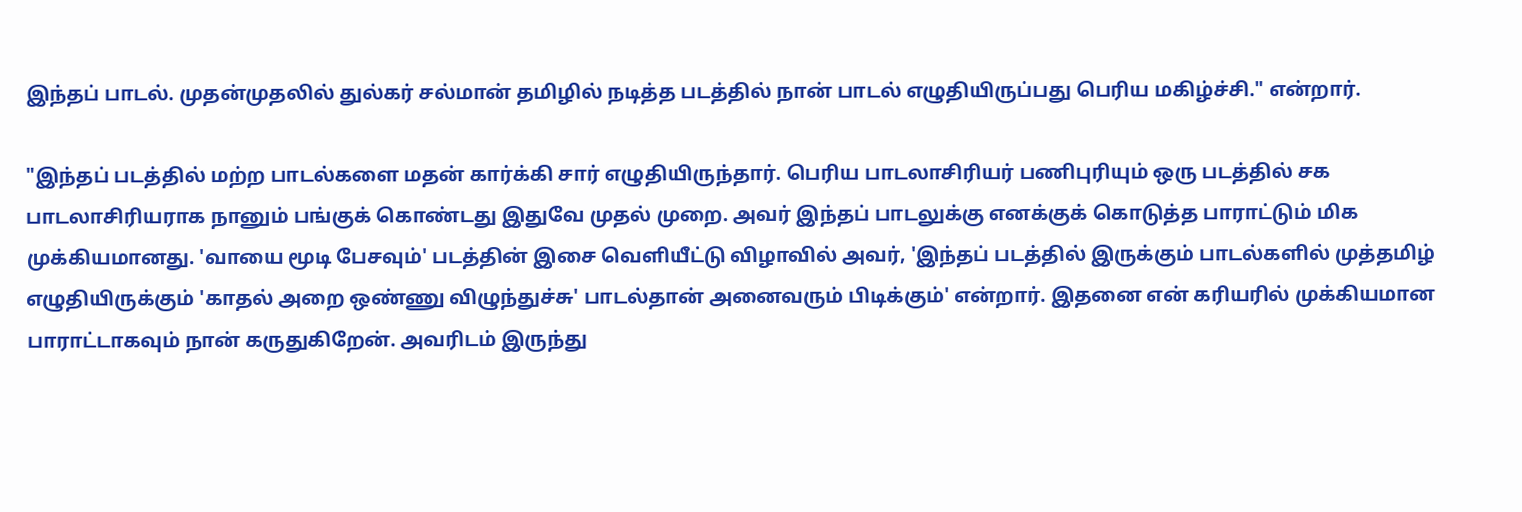இந்தப் பாடல். முதன்முதலில் துல்கர் சல்மான் தமிழில் நடித்த படத்தில் நான் பாடல் எழுதியிருப்பது பெரிய மகிழ்ச்சி." என்றார்.

"இந்தப் படத்தில் மற்ற பாடல்களை மதன் கார்க்கி சார் எழுதியிருந்தார். பெரிய பாடலாசிரியர் பணிபுரியும் ஒரு படத்தில் சக பாடலாசிரியராக நானும் பங்குக் கொண்டது இதுவே முதல் முறை. அவர் இந்தப் பாடலுக்கு எனக்குக் கொடுத்த பாராட்டும் மிக முக்கியமானது. 'வாயை மூடி பேசவும்' படத்தின் இசை வெளியீட்டு விழாவில் அவர், 'இந்தப் படத்தில் இருக்கும் பாடல்களில் முத்தமிழ் எழுதியிருக்கும் 'காதல் அறை ஒண்ணு விழுந்துச்சு' பாடல்தான் அனைவரும் பிடிக்கும்' என்றார். இதனை என் கரியரில் முக்கியமான பாராட்டாகவும் நான் கருதுகிறேன். அவரிடம் இருந்து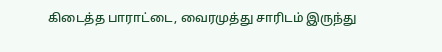கிடைத்த பாராட்டை, வைரமுத்து சாரிடம் இருந்து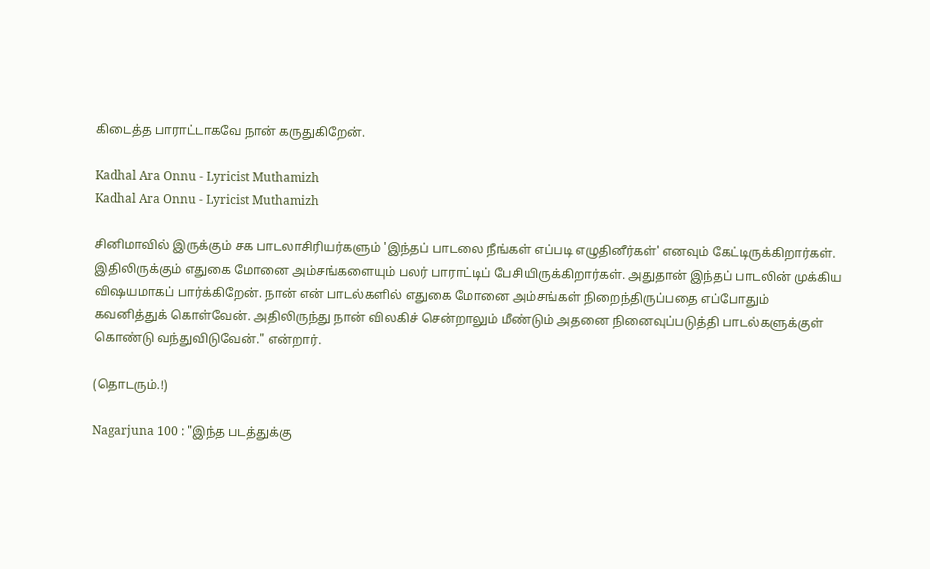கிடைத்த பாராட்டாகவே நான் கருதுகிறேன்.

Kadhal Ara Onnu - Lyricist Muthamizh
Kadhal Ara Onnu - Lyricist Muthamizh

சினிமாவில் இருக்கும் சக பாடலாசிரியர்களும் 'இந்தப் பாடலை நீங்கள் எப்படி எழுதினீர்கள்' எனவும் கேட்டிருக்கிறார்கள். இதிலிருக்கும் எதுகை மோனை அம்சங்களையும் பலர் பாராட்டிப் பேசியிருக்கிறார்கள். அதுதான் இந்தப் பாடலின் முக்கிய விஷயமாகப் பார்க்கிறேன். நான் என் பாடல்களில் எதுகை மோனை அம்சங்கள் நிறைந்திருப்பதை எப்போதும் கவனித்துக் கொள்வேன். அதிலிருந்து நான் விலகிச் சென்றாலும் மீண்டும் அதனை நினைவுப்படுத்தி பாடல்களுக்குள் கொண்டு வந்துவிடுவேன்." என்றார்.

(தொடரும்.!)

Nagarjuna 100 : "இந்த படத்துக்கு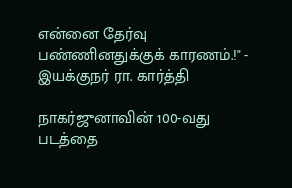என்னை தேர்வு பண்ணினதுக்குக் காரணம்.!" - இயக்குநர் ரா. கார்த்தி

நாகர்ஜுனாவின் 100-வது படத்தை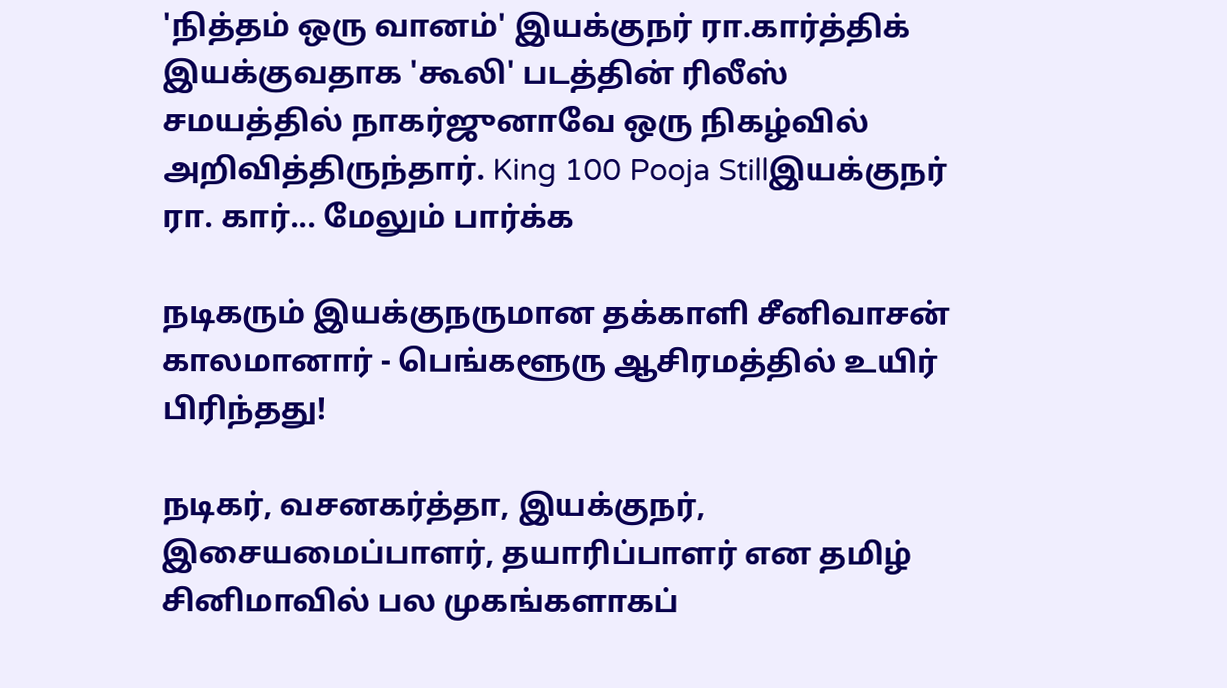'நித்தம் ஒரு வானம்' இயக்குநர் ரா.கார்த்திக் இயக்குவதாக 'கூலி' படத்தின் ரிலீஸ் சமயத்தில் நாகர்ஜுனாவே ஒரு நிகழ்வில் அறிவித்திருந்தார். King 100 Pooja Stillஇயக்குநர் ரா. கார்... மேலும் பார்க்க

நடிகரும் இயக்குநருமான தக்காளி சீனிவாசன் காலமானார் - பெங்களூரு ஆசிரமத்தில் உயிர் பிரிந்தது!

நடிகர், வசனகர்த்தா, இயக்குநர், இசையமைப்பாளர், தயாரிப்பாளர் என தமிழ் சினிமாவில் பல முகங்களாகப்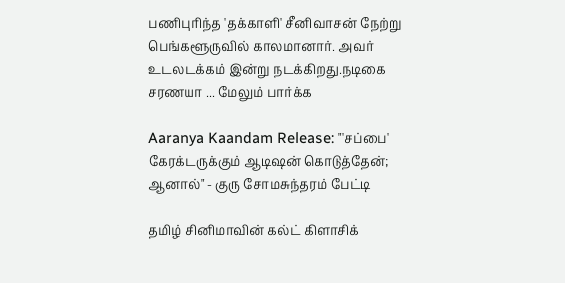பணிபுரிந்த 'தக்காளி' சீனிவாசன் நேற்று பெங்களூருவில் காலமானார். அவர் உடலடக்கம் இன்று நடக்கிறது.நடிகை சரணயா ... மேலும் பார்க்க

Aaranya Kaandam Release: "'சப்பை' கேரக்டருக்கும் ஆடிஷன் கொடுத்தேன்; ஆனால்" - குரு சோமசுந்தரம் பேட்டி

தமிழ் சினிமாவின் கல்ட் கிளாசிக்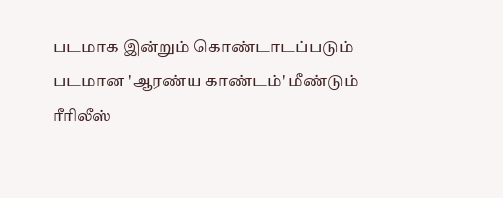படமாக இன்றும் கொண்டாடப்படும் படமான 'ஆரண்ய காண்டம்' மீண்டும் ரீரிலீஸ்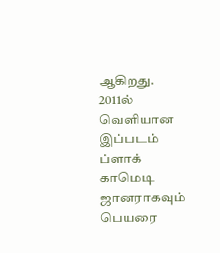ஆகிறது. 2011ல் வெளியான இப்படம் ப்ளாக் காமெடி ஜானராகவும் பெயரை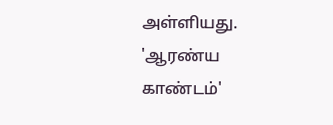அள்ளியது. 'ஆரண்ய காண்டம்'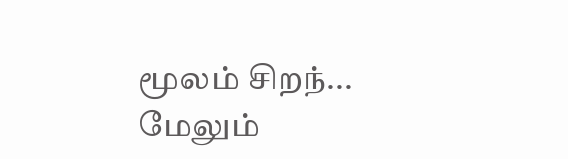மூலம் சிறந்... மேலும்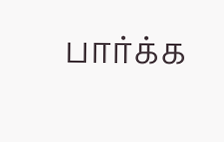பார்க்க